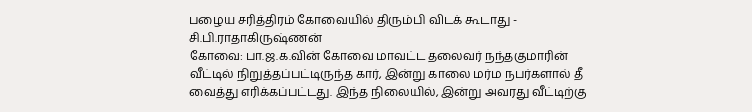பழைய சரித்திரம் கோவையில் திரும்பி விடக் கூடாது - சி.பி.ராதாகிருஷ்ணன்
கோவை: பா.ஜ.க.வின் கோவை மாவட்ட தலைவர் நந்தகுமாரின் வீட்டில் நிறுத்தப்பட்டிருந்த கார், இன்று காலை மர்ம நபர்களால் தீ வைத்து எரிக்கப்பட்டது. இந்த நிலையில், இன்று அவரது வீட்டிற்கு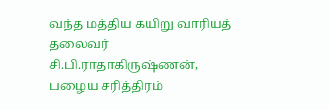வந்த மத்திய கயிறு வாரியத் தலைவர் சி.பி.ராதாகிருஷ்ணன், பழைய சரித்திரம்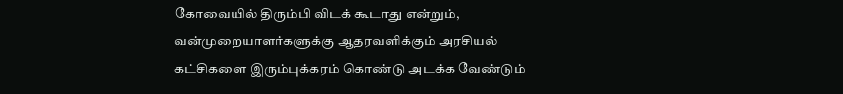கோவையில் திரும்பி விடக் கூடாது என்றும், வன்முறையாளர்களுக்கு ஆதரவளிக்கும் அரசியல் கட்சிகளை இரும்புக்கரம் கொண்டு அடக்க வேண்டும்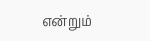என்றும்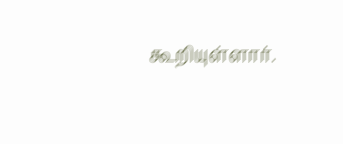கூறியுள்ளார்.